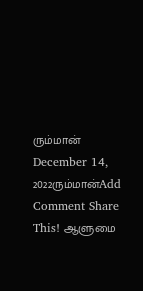ரும்மான் December 14, 2022ரும்மான்Add Comment Share This! ஆளுமை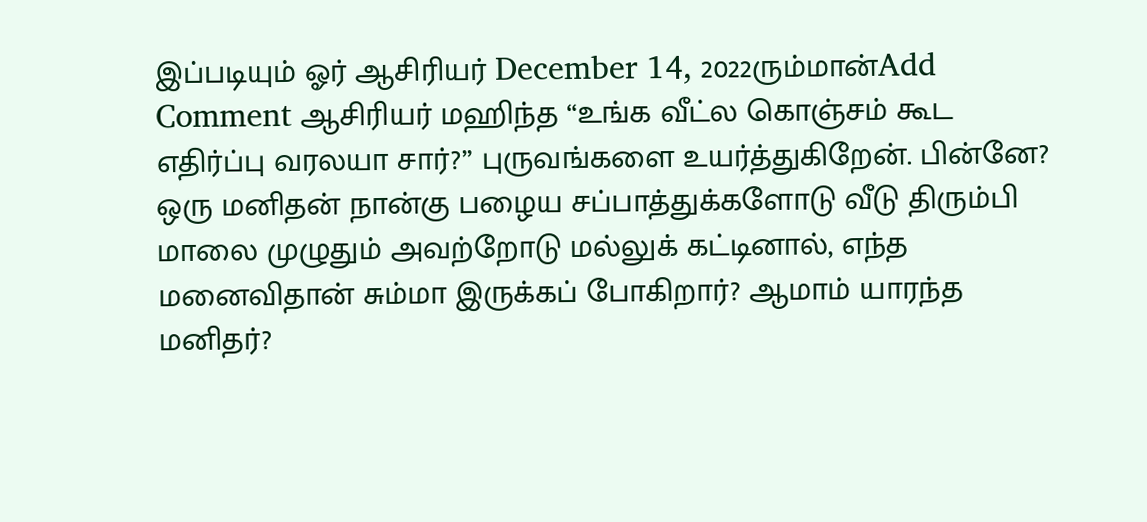இப்படியும் ஓர் ஆசிரியர் December 14, 2022ரும்மான்Add Comment ஆசிரியர் மஹிந்த “உங்க வீட்ல கொஞ்சம் கூட எதிர்ப்பு வரலயா சார்?” புருவங்களை உயர்த்துகிறேன். பின்னே? ஒரு மனிதன் நான்கு பழைய சப்பாத்துக்களோடு வீடு திரும்பி மாலை முழுதும் அவற்றோடு மல்லுக் கட்டினால், எந்த மனைவிதான் சும்மா இருக்கப் போகிறார்? ஆமாம் யாரந்த மனிதர்?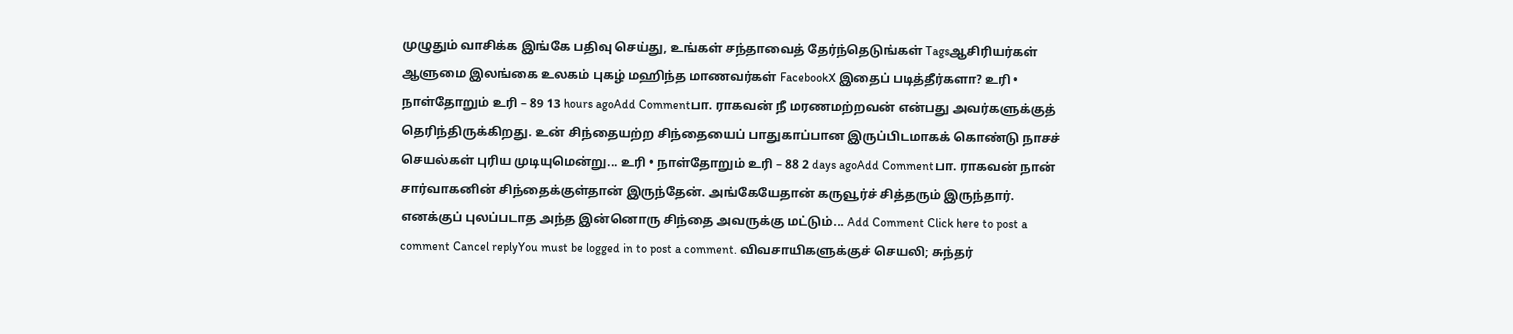முழுதும் வாசிக்க இங்கே பதிவு செய்து, உங்கள் சந்தாவைத் தேர்ந்தெடுங்கள் Tagsஆசிரியர்கள் ஆளுமை இலங்கை உலகம் புகழ் மஹிந்த மாணவர்கள் FacebookX இதைப் படித்தீர்களா? உரி • நாள்தோறும் உரி – 89 13 hours agoAdd Commentபா. ராகவன் நீ மரணமற்றவன் என்பது அவர்களுக்குத் தெரிந்திருக்கிறது. உன் சிந்தையற்ற சிந்தையைப் பாதுகாப்பான இருப்பிடமாகக் கொண்டு நாசச் செயல்கள் புரிய முடியுமென்று... உரி • நாள்தோறும் உரி – 88 2 days agoAdd Commentபா. ராகவன் நான் சார்வாகனின் சிந்தைக்குள்தான் இருந்தேன். அங்கேயேதான் கருவூர்ச் சித்தரும் இருந்தார். எனக்குப் புலப்படாத அந்த இன்னொரு சிந்தை அவருக்கு மட்டும்... Add Comment Click here to post a comment Cancel replyYou must be logged in to post a comment. விவசாயிகளுக்குச் செயலி; சுந்தர்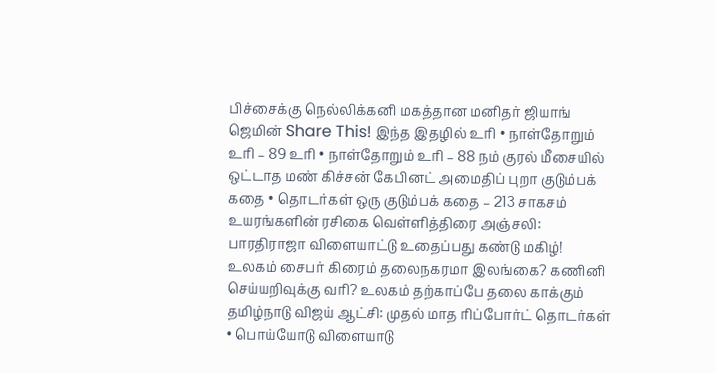பிச்சைக்கு நெல்லிக்கனி மகத்தான மனிதர் ஜியாங் ஜெமின் Share This! இந்த இதழில் உரி • நாள்தோறும் உரி – 89 உரி • நாள்தோறும் உரி – 88 நம் குரல் மீசையில் ஒட்டாத மண் கிச்சன் கேபினட் அமைதிப் புறா குடும்பக் கதை • தொடர்கள் ஒரு குடும்பக் கதை – 213 சாகசம் உயரங்களின் ரசிகை வெள்ளித்திரை அஞ்சலி: பாரதிராஜா விளையாட்டு உதைப்பது கண்டு மகிழ்! உலகம் சைபர் கிரைம் தலைநகரமா இலங்கை? கணினி செய்யறிவுக்கு வரி? உலகம் தற்காப்பே தலை காக்கும் தமிழ்நாடு விஜய் ஆட்சி: முதல் மாத ரிப்போர்ட் தொடர்கள் • பொய்யோடு விளையாடு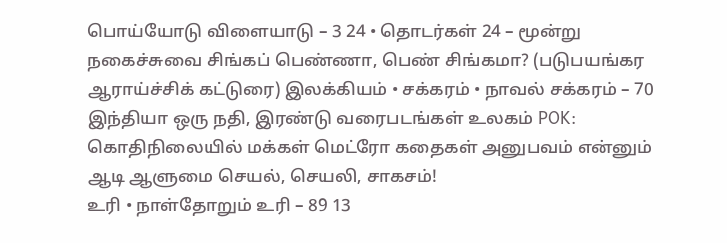பொய்யோடு விளையாடு – 3 24 • தொடர்கள் 24 – மூன்று நகைச்சுவை சிங்கப் பெண்ணா, பெண் சிங்கமா? (படுபயங்கர ஆராய்ச்சிக் கட்டுரை) இலக்கியம் • சக்கரம் • நாவல் சக்கரம் – 70 இந்தியா ஒரு நதி, இரண்டு வரைபடங்கள் உலகம் POK: கொதிநிலையில் மக்கள் மெட்ரோ கதைகள் அனுபவம் என்னும் ஆடி ஆளுமை செயல், செயலி, சாகசம்!
உரி • நாள்தோறும் உரி – 89 13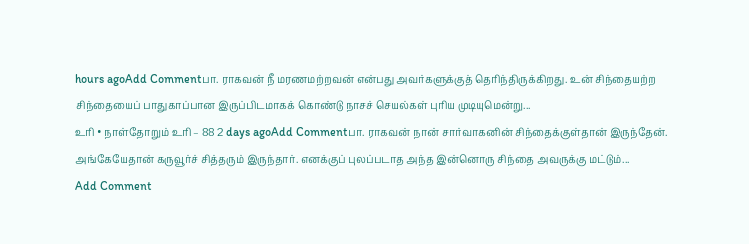hours agoAdd Commentபா. ராகவன் நீ மரணமற்றவன் என்பது அவர்களுக்குத் தெரிந்திருக்கிறது. உன் சிந்தையற்ற சிந்தையைப் பாதுகாப்பான இருப்பிடமாகக் கொண்டு நாசச் செயல்கள் புரிய முடியுமென்று...
உரி • நாள்தோறும் உரி – 88 2 days agoAdd Commentபா. ராகவன் நான் சார்வாகனின் சிந்தைக்குள்தான் இருந்தேன். அங்கேயேதான் கருவூர்ச் சித்தரும் இருந்தார். எனக்குப் புலப்படாத அந்த இன்னொரு சிந்தை அவருக்கு மட்டும்...
Add Comment